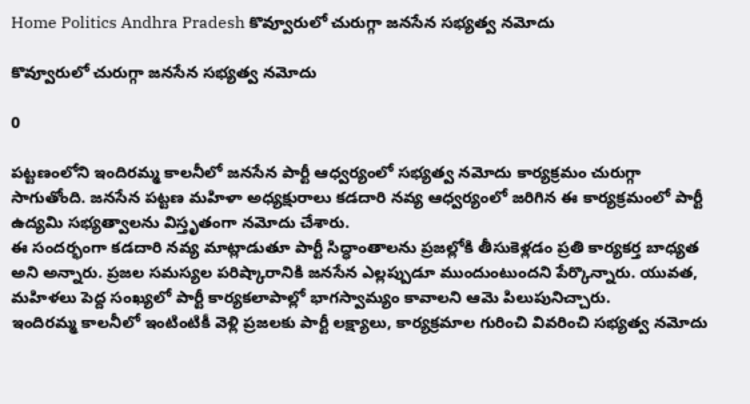Home Politics Andhra Pradesh కొవ్వూరులో చురుగ్గా జనసేన సభ్యత్వ నమోదు

కొవ్వూరులో చురుగ్గా జనసేన సభ్యత్వ నమోదు

0

పట్టణంలోని ఇందిరమ్మ కాలనీలో జనసేన పార్టీ ఆధ్వర్యంలో సభ్యత్వ నమోదు కార్యక్రమం చురుగ్గా సాగుతోంది. జనసేన పట్టణ మహిళా అధ్యక్షురాలు కడదారి నవ్య ఆధ్వర్యంలో జరిగిన ఈ కార్యక్రమంలో పార్టీ ఉద్యమి సభ్యత్వాలను విస్తృతంగా నమోదు చేశారు.
ఈ సందర్భంగా కడదారి నవ్య మాట్లాడుతూ పార్టీ సిద్ధాంతాలను ప్రజల్లోకి తీసుకెళ్లడం ప్రతి కార్యకర్త బాధ్యత అని అన్నారు. ప్రజల సమస్యల పరిష్కారానికి జనసేన ఎల్లప్పుడూ ముందుంటుందని పేర్కొన్నారు. యువత, మహిళలు పెద్ద సంఖ్యలో పార్టీ కార్యకలాపాల్లో భాగస్వామ్యం కావాలని ఆమె పిలుపునిచ్చారు.
ఇందిరమ్మ కాలనీలో ఇంటింటికీ వెళ్లి ప్రజలకు పార్టీ లక్ష్యాలు, కార్యక్రమాల గురించి వివరించి సభ్యత్వ నమోదు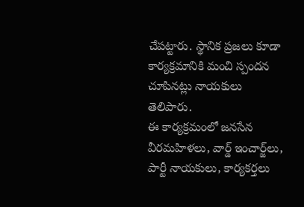చేపట్టారు. స్థానిక ప్రజలు కూడా కార్యక్రమానికి మంచి స్పందన చూపినట్లు నాయకులు తెలిపారు.
ఈ కార్యక్రమంలో జనసేన వీరమహిళలు, వార్డ్ ఇంచార్జ్‌లు, పార్టీ నాయకులు, కార్యకర్తలు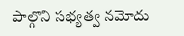పాల్గొని సభ్యత్వ నమోదు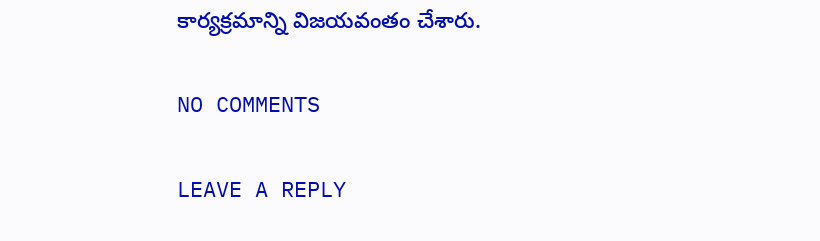కార్యక్రమాన్ని విజయవంతం చేశారు.

NO COMMENTS

LEAVE A REPLY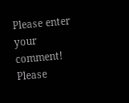Please enter your comment!
Please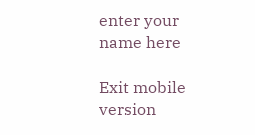enter your name here

Exit mobile version